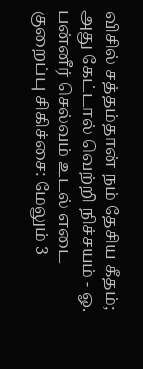விசில் சத்தம்தான் நம் தேசிய கீதம்; அது கேட்டால் வெற்றி நிச்சயம் - ஓ. பன்னீர் செல்வம் உடல் எடை குறைப்பு சிகிச்சை: மேலும் 3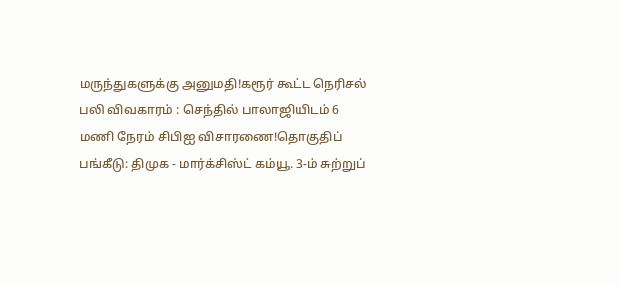மருந்துகளுக்கு அனுமதி!கரூர் கூட்ட நெரிசல் பலி விவகாரம் : செந்தில் பாலாஜியிடம் 6 மணி நேரம் சிபிஐ விசாரணை!தொகுதிப் பங்கீடு: திமுக - மார்க்சிஸ்ட் கம்யூ. 3-ம் சுற்றுப்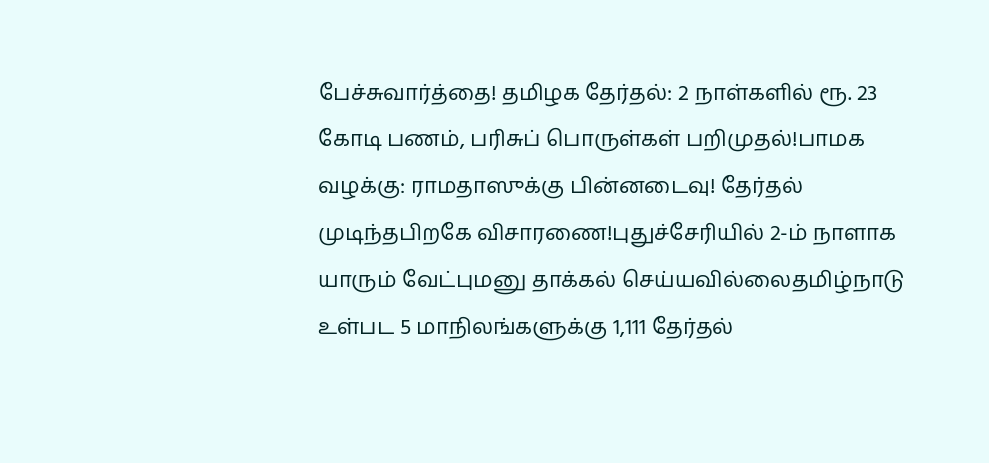பேச்சுவார்த்தை! தமிழக தேர்தல்: 2 நாள்களில் ரூ. 23 கோடி பணம், பரிசுப் பொருள்கள் பறிமுதல்!பாமக வழக்கு: ராமதாஸுக்கு பின்னடைவு! தேர்தல் முடிந்தபிறகே விசாரணை!புதுச்சேரியில் 2-ம் நாளாக யாரும் வேட்புமனு தாக்கல் செய்யவில்லைதமிழ்நாடு உள்பட 5 மாநிலங்களுக்கு 1,111 தேர்தல்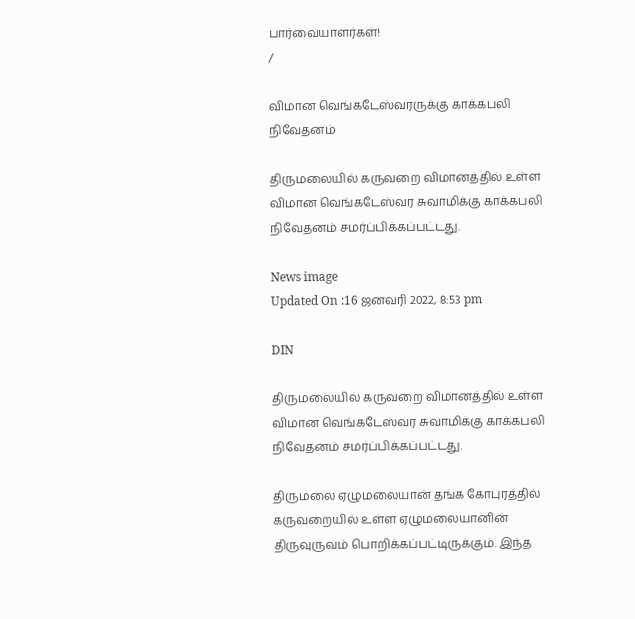பார்வையாளர்கள்!
/

விமான வெங்கடேஸ்வரருக்கு காக்கபலி நிவேதனம்

திருமலையில் கருவறை விமானத்தில் உள்ள விமான வெங்கடேஸ்வர சுவாமிக்கு காக்கபலி நிவேதனம் சமர்ப்பிக்கப்பட்டது.

News image
Updated On :16 ஜனவரி 2022, 8:53 pm

DIN

திருமலையில் கருவறை விமானத்தில் உள்ள விமான வெங்கடேஸ்வர சுவாமிக்கு காக்கபலி நிவேதனம் சமர்ப்பிக்கப்பட்டது.

திருமலை ஏழுமலையான் தங்க கோபுரத்தில் கருவறையில் உள்ள ஏழுமலையானின் திருவுருவம் பொறிக்கப்பட்டிருக்கும். இந்த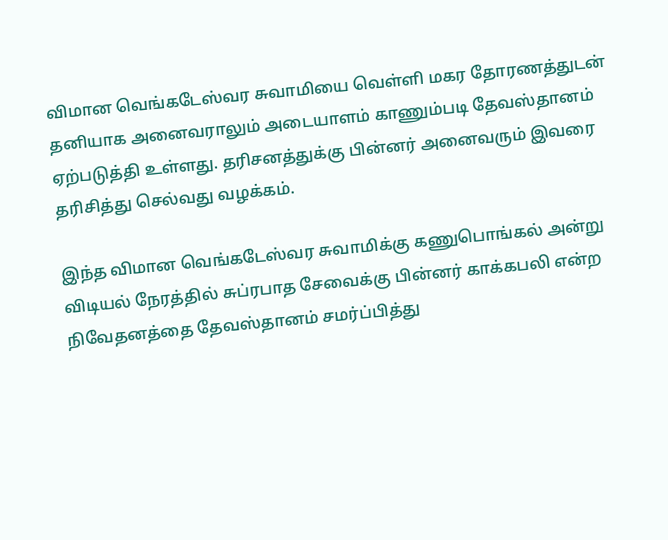விமான வெங்கடேஸ்வர சுவாமியை வெள்ளி மகர தோரணத்துடன் தனியாக அனைவராலும் அடையாளம் காணும்படி தேவஸ்தானம் ஏற்படுத்தி உள்ளது. தரிசனத்துக்கு பின்னர் அனைவரும் இவரை தரிசித்து செல்வது வழக்கம்.

இந்த விமான வெங்கடேஸ்வர சுவாமிக்கு கணுபொங்கல் அன்று விடியல் நேரத்தில் சுப்ரபாத சேவைக்கு பின்னர் காக்கபலி என்ற நிவேதனத்தை தேவஸ்தானம் சமர்ப்பித்து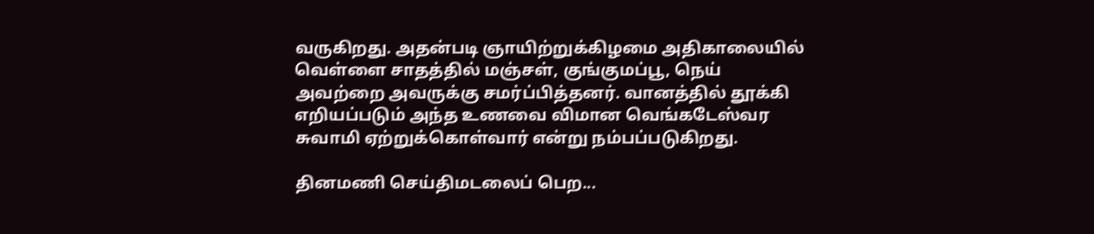வருகிறது. அதன்படி ஞாயிற்றுக்கிழமை அதிகாலையில் வெள்ளை சாதத்தில் மஞ்சள், குங்குமப்பூ, நெய் அவற்றை அவருக்கு சமர்ப்பித்தனர். வானத்தில் தூக்கி எறியப்படும் அந்த உணவை விமான வெங்கடேஸ்வர சுவாமி ஏற்றுக்கொள்வார் என்று நம்பப்படுகிறது.

தினமணி செய்திமடலைப் பெற...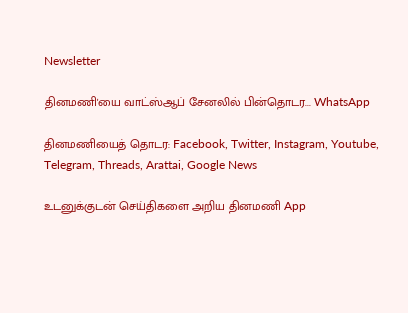Newsletter

தினமணி'யை வாட்ஸ்ஆப் சேனலில் பின்தொடர... WhatsApp

தினமணியைத் தொடர: Facebook, Twitter, Instagram, Youtube, Telegram, Threads, Arattai, Google News

உடனுக்குடன் செய்திகளை அறிய தினமணி App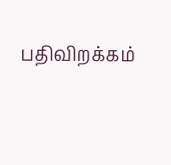பதிவிறக்கம்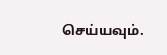செய்யவும்.